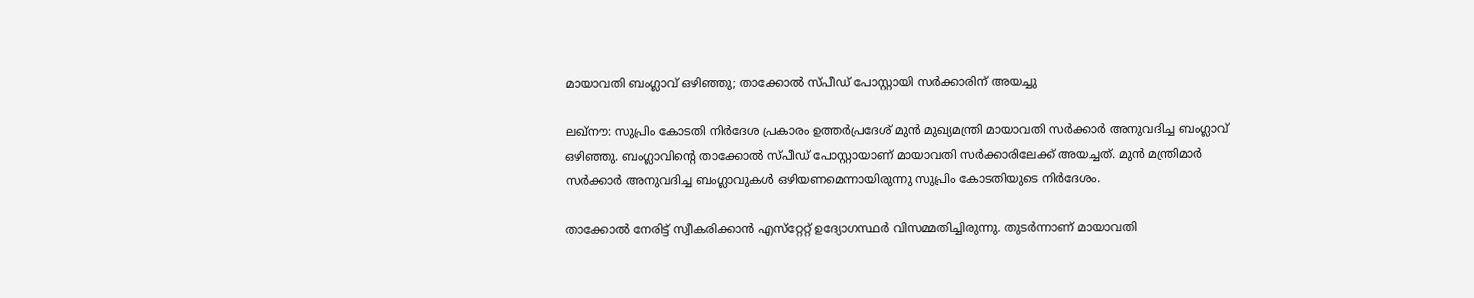മായാവതി ബംഗ്ലാവ് ഒഴിഞ്ഞു; താക്കോല്‍ സ്പീഡ് പോസ്റ്റായി സര്‍ക്കാരിന് അയച്ചു

ലഖ്‌നൗ: സുപ്രിം കോടതി നിര്‍ദേശ പ്രകാരം ഉത്തര്‍പ്രദേശ് മുന്‍ മുഖ്യമന്ത്രി മായാവതി സര്‍ക്കാര്‍ അനുവദിച്ച ബംഗ്ലാവ് ഒഴിഞ്ഞു. ബംഗ്ലാവിന്റെ താക്കോല്‍ സ്പീഡ് പോസ്റ്റായാണ് മായാവതി സര്‍ക്കാരിലേക്ക് അയച്ചത്. മുന്‍ മന്ത്രിമാര്‍ സര്‍ക്കാര്‍ അനുവദിച്ച ബംഗ്ലാവുകള്‍ ഒഴിയണമെന്നായിരുന്നു സുപ്രിം കോടതിയുടെ നിര്‍ദേശം.

താക്കോല്‍ നേരിട്ട് സ്വീകരിക്കാന്‍ എസ്‌റ്റേറ്റ് ഉദ്യോഗസ്ഥര്‍ വിസമ്മതിച്ചിരുന്നു. തുടര്‍ന്നാണ് മായാവതി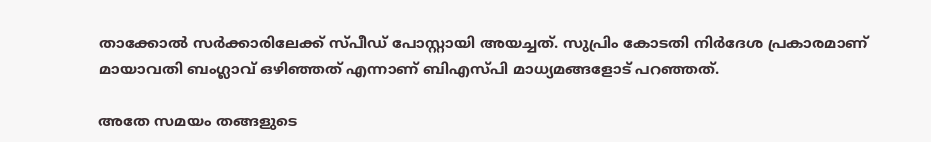താക്കോല്‍ സര്‍ക്കാരിലേക്ക് സ്പീഡ് പോസ്റ്റായി അയച്ചത്. സുപ്രിം കോടതി നിര്‍ദേശ പ്രകാരമാണ് മായാവതി ബംഗ്ലാവ് ഒഴിഞ്ഞത് എന്നാണ് ബിഎസ്പി മാധ്യമങ്ങളോട് പറഞ്ഞത്.

അതേ സമയം തങ്ങളുടെ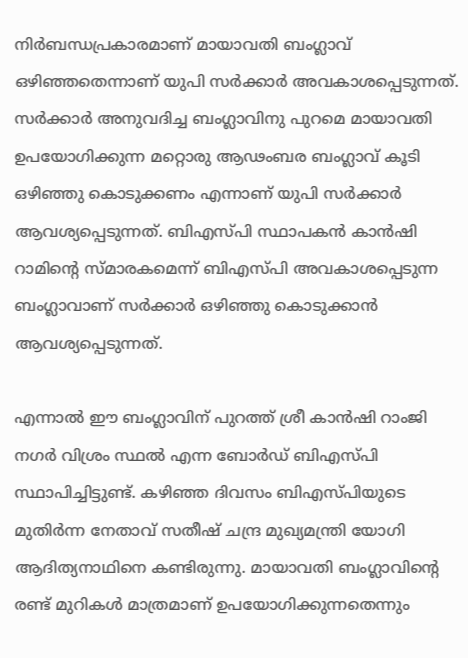നിര്‍ബന്ധപ്രകാരമാണ് മായാവതി ബംഗ്ലാവ് ഒഴിഞ്ഞതെന്നാണ് യുപി സര്‍ക്കാര്‍ അവകാശപ്പെടുന്നത്. സര്‍ക്കാര്‍ അനുവദിച്ച ബംഗ്ലാവിനു പുറമെ മായാവതി ഉപയോഗിക്കുന്ന മറ്റൊരു ആഢംബര ബംഗ്ലാവ് കൂടി ഒഴിഞ്ഞു കൊടുക്കണം എന്നാണ് യുപി സര്‍ക്കാര്‍ ആവശ്യപ്പെടുന്നത്. ബിഎസ്പി സ്ഥാപകന്‍ കാന്‍ഷി റാമിന്റെ സ്മാരകമെന്ന് ബിഎസ്പി അവകാശപ്പെടുന്ന ബംഗ്ലാവാണ് സര്‍ക്കാര്‍ ഒഴിഞ്ഞു കൊടുക്കാന്‍ ആവശ്യപ്പെടുന്നത്.

എന്നാല്‍ ഈ ബംഗ്ലാവിന് പുറത്ത് ശ്രീ കാന്‍ഷി റാംജി നഗര്‍ വിശ്രം സ്ഥല്‍ എന്ന ബോര്‍ഡ് ബിഎസ്പി സ്ഥാപിച്ചിട്ടുണ്ട്. കഴിഞ്ഞ ദിവസം ബിഎസ്പിയുടെ മുതിര്‍ന്ന നേതാവ് സതീഷ് ചന്ദ്ര മുഖ്യമന്ത്രി യോഗി ആദിത്യനാഥിനെ കണ്ടിരുന്നു. മായാവതി ബംഗ്ലാവിന്റെ രണ്ട് മുറികള്‍ മാത്രമാണ് ഉപയോഗിക്കുന്നതെന്നും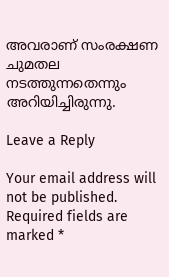അവരാണ് സംരക്ഷണ ചുമതല നടത്തുന്നതെന്നും അറിയിച്ചിരുന്നു.

Leave a Reply

Your email address will not be published. Required fields are marked *